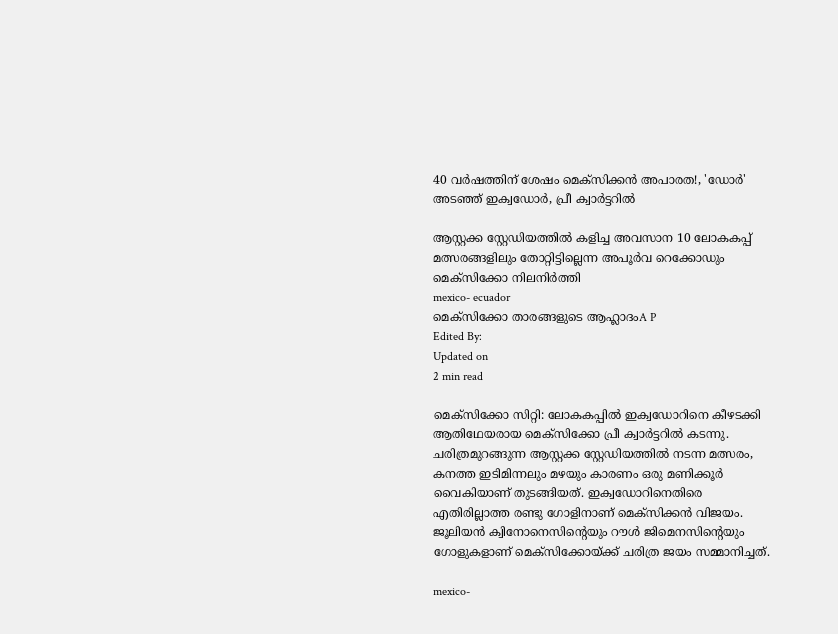40 വര്‍ഷത്തിന് ശേഷം മെക്‌സിക്കന്‍ അപാരത!, 'ഡോര്‍' അടഞ്ഞ് ഇക്വഡോര്‍, പ്രീ ക്വാര്‍ട്ടറില്‍

ആസ്റ്റക്ക സ്റ്റേഡിയത്തില്‍ കളിച്ച അവസാന 10 ലോകകപ്പ് മത്സരങ്ങളിലും തോറ്റിട്ടില്ലെന്ന അപൂര്‍വ റെക്കോഡും മെക്സിക്കോ നിലനിര്‍ത്തി
mexico- ecuador
മെക്സിക്കോ താരങ്ങളുടെ ആഹ്ലാദംA P
Edited By:
Updated on
2 min read

മെക്‌സിക്കോ സിറ്റി: ലോകകപ്പില്‍ ഇക്വഡോറിനെ കീഴടക്കി ആതിഥേയരായ മെക്‌സിക്കോ പ്രീ ക്വാര്‍ട്ടറില്‍ കടന്നു. ചരിത്രമുറങ്ങുന്ന ആസ്റ്റക്ക സ്റ്റേഡിയത്തില്‍ നടന്ന മത്സരം, കനത്ത ഇടിമിന്നലും മഴയും കാരണം ഒരു മണിക്കൂര്‍ വൈകിയാണ് തുടങ്ങിയത്. ഇക്വഡോറിനെതിരെ എതിരില്ലാത്ത രണ്ടു ഗോളിനാണ് മെക്‌സിക്കന്‍ വിജയം. ജൂലിയന്‍ ക്വിനോനെസിന്റെയും റൗള്‍ ജിമെനസിന്റെയും ഗോളുകളാണ് മെക്സിക്കോയ്ക്ക് ചരിത്ര ജയം സമ്മാനിച്ചത്.

mexico-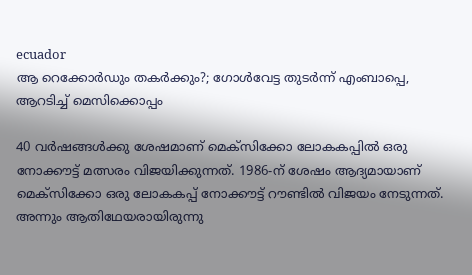ecuador
ആ റെക്കോര്‍ഡും തകർക്കും?; ഗോള്‍വേട്ട തുടര്‍ന്ന് എംബാപ്പെ, ആറടിച്ച് മെസിക്കൊപ്പം

40 വര്‍ഷങ്ങള്‍ക്കു ശേഷമാണ് മെക്സിക്കോ ലോകകപ്പില്‍ ഒരു നോക്കൗട്ട് മത്സരം വിജയിക്കുന്നത്. 1986-ന് ശേഷം ആദ്യമായാണ് മെക്സിക്കോ ഒരു ലോകകപ്പ് നോക്കൗട്ട് റൗണ്ടില്‍ വിജയം നേടുന്നത്. അന്നും ആതിഥേയരായിരുന്നു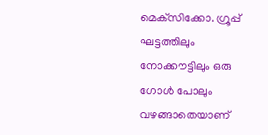മെക്‌സിക്കോ. ഗ്രൂപ്പ് ഘട്ടത്തിലും നോക്കൗട്ടിലും ഒരു ഗോള്‍ പോലും വഴങ്ങാതെയാണ്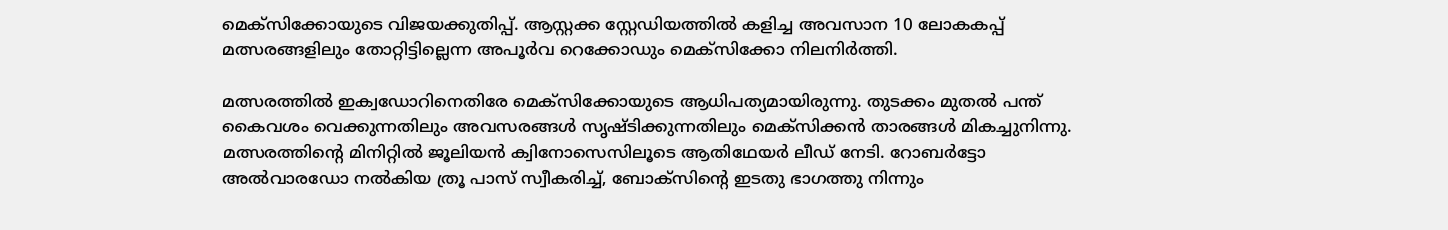മെക്സിക്കോയുടെ വിജയക്കുതിപ്പ്. ആസ്റ്റക്ക സ്റ്റേഡിയത്തില്‍ കളിച്ച അവസാന 10 ലോകകപ്പ് മത്സരങ്ങളിലും തോറ്റിട്ടില്ലെന്ന അപൂര്‍വ റെക്കോഡും മെക്സിക്കോ നിലനിര്‍ത്തി.

മത്സരത്തില്‍ ഇക്വഡോറിനെതിരേ മെക്സിക്കോയുടെ ആധിപത്യമായിരുന്നു. തുടക്കം മുതല്‍ പന്ത് കൈവശം വെക്കുന്നതിലും അവസരങ്ങള്‍ സൃഷ്ടിക്കുന്നതിലും മെക്‌സിക്കന്‍ താരങ്ങള്‍ മികച്ചുനിന്നു. മത്സരത്തിന്റെ മിനിറ്റില്‍ ജൂലിയന്‍ ക്വിനോസെസിലൂടെ ആതിഥേയര്‍ ലീഡ് നേടി. റോബര്‍ട്ടോ അല്‍വാരഡോ നല്‍കിയ ത്രൂ പാസ് സ്വീകരിച്ച്, ബോക്‌സിന്റെ ഇടതു ഭാഗത്തു നിന്നും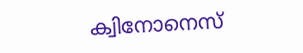ക്വിനോനെസ്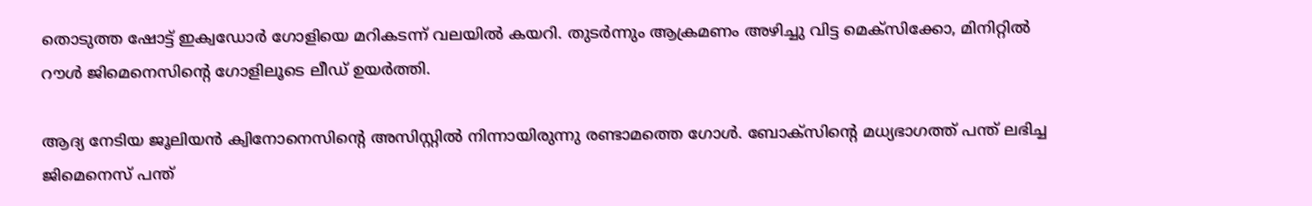തൊടുത്ത ഷോട്ട് ഇക്വഡോര്‍ ഗോളിയെ മറികടന്ന് വലയില്‍ കയറി. തുടര്‍ന്നും ആക്രമണം അഴിച്ചു വിട്ട മെക്‌സിക്കോ, മിനിറ്റില്‍ റൗള്‍ ജിമെനെസിന്റെ ഗോളിലൂടെ ലീഡ് ഉയര്‍ത്തി.

ആദ്യ നേടിയ ജൂലിയന്‍ ക്വിനോനെസിന്റെ അസിസ്റ്റില്‍ നിന്നായിരുന്നു രണ്ടാമത്തെ ഗോള്‍. ബോക്‌സിന്റെ മധ്യഭാഗത്ത് പന്ത് ലഭിച്ച ജിമെനെസ് പന്ത്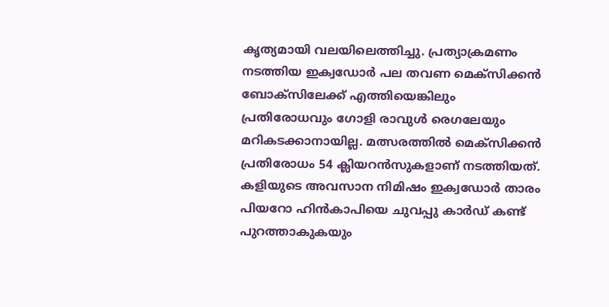കൃത്യമായി വലയിലെത്തിച്ചു. പ്രത്യാക്രമണം നടത്തിയ ഇക്വഡോര്‍ പല തവണ മെക്‌സിക്കന്‍ ബോക്‌സിലേക്ക് എത്തിയെങ്കിലും പ്രതിരോധവും ഗോളി രാവുള്‍ രെഗലേയും മറികടക്കാനായില്ല. മത്സരത്തില്‍ മെക്‌സിക്കന്‍ പ്രതിരോധം 54 ക്ലിയറന്‍സുകളാണ് നടത്തിയത്. കളിയുടെ അവസാന നിമിഷം ഇക്വഡോര്‍ താരം പിയറോ ഹിന്‍കാപിയെ ചുവപ്പു കാര്‍ഡ് കണ്ട് പുറത്താകുകയും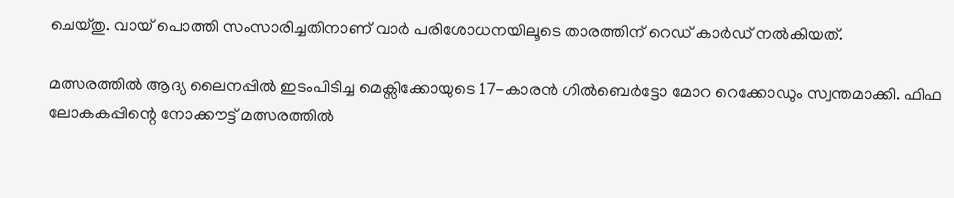ചെയ്തു. വായ് പൊത്തി സംസാരിച്ചതിനാണ് വാര്‍ പരിശോധനയിലൂടെ താരത്തിന് റെഡ് കാര്‍ഡ് നല്‍കിയത്.

മത്സരത്തില്‍ ആദ്യ ലൈനപ്പില്‍ ഇടംപിടിച്ച മെക്സിക്കോയുടെ 17-കാരന്‍ ഗില്‍ബെര്‍ട്ടോ മോറ റെക്കോഡും സ്വന്തമാക്കി. ഫിഫ ലോകകപ്പിന്റെ നോക്കൗട്ട് മത്സരത്തില്‍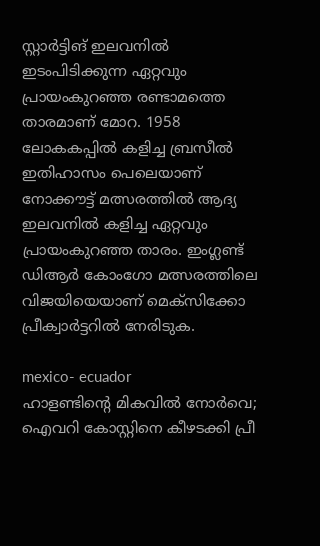സ്റ്റാര്‍ട്ടിങ് ഇലവനില്‍ ഇടംപിടിക്കുന്ന ഏറ്റവും പ്രായംകുറഞ്ഞ രണ്ടാമത്തെ താരമാണ് മോറ. 1958 ലോകകപ്പില്‍ കളിച്ച ബ്രസീല്‍ ഇതിഹാസം പെലെയാണ് നോക്കൗട്ട് മത്സരത്തില്‍ ആദ്യ ഇലവനില്‍ കളിച്ച ഏറ്റവും പ്രായംകുറഞ്ഞ താരം. ഇംഗ്ലണ്ട് ഡിആര്‍ കോംഗോ മത്സരത്തിലെ വിജയിയെയാണ് മെക്സിക്കോ പ്രീക്വാര്‍ട്ടറില്‍ നേരിടുക.

mexico- ecuador
ഹാളണ്ടിന്റെ മികവില്‍ നോര്‍വെ; ഐവറി കോസ്റ്റിനെ കീഴടക്കി പ്രീ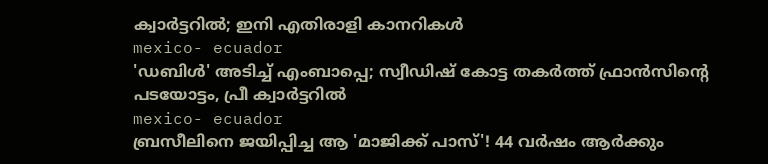ക്വാര്‍ട്ടറില്‍; ഇനി എതിരാളി കാനറികള്‍
mexico- ecuador
'ഡബിള്‍' അടിച്ച് എംബാപ്പെ; സ്വീഡിഷ് കോട്ട തകര്‍ത്ത് ഫ്രാന്‍സിന്റെ പടയോട്ടം, പ്രീ ക്വാര്‍ട്ടറില്‍
mexico- ecuador
ബ്രസീലിനെ ജയിപ്പിച്ച ആ 'മാജിക്ക് പാസ്'! 44 വർഷം ആർക്കും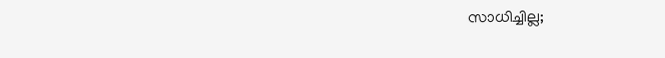സാധിച്ചില്ല;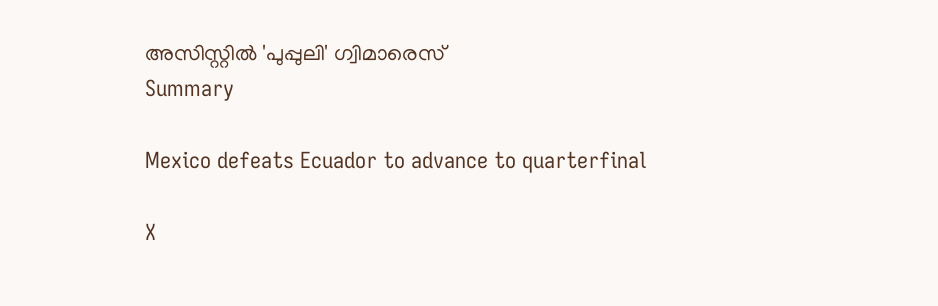അസിസ്റ്റിൽ 'പുപ്പുലി' ഗ്വിമാരെസ്
Summary

Mexico defeats Ecuador to advance to quarterfinal

X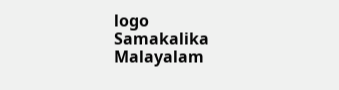logo
Samakalika Malayalam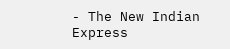- The New Indian Express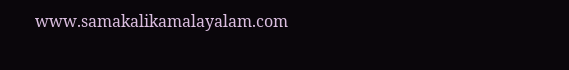www.samakalikamalayalam.com